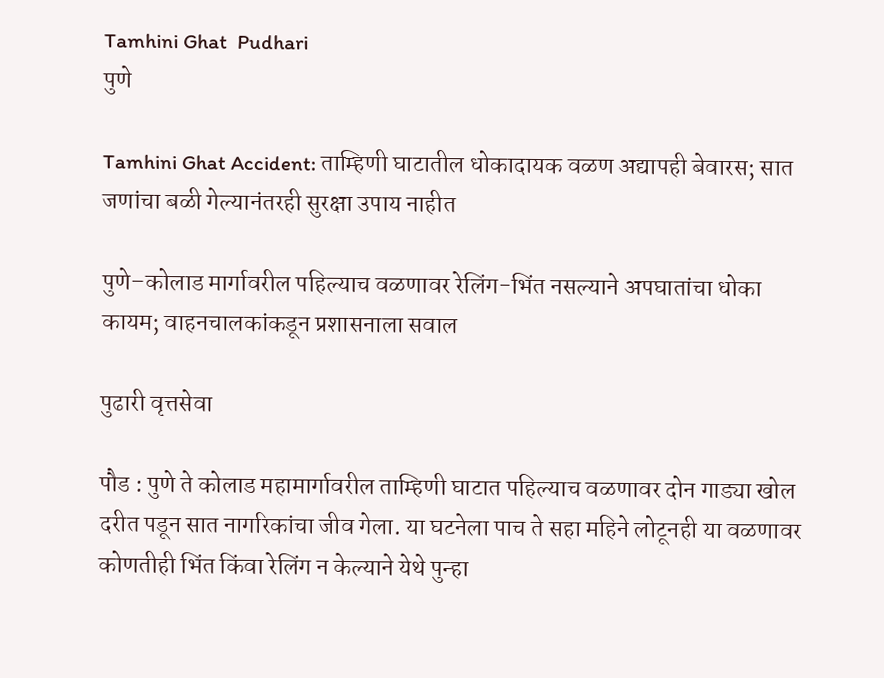Tamhini Ghat  Pudhari
पुणे

Tamhini Ghat Accident: ताम्हिणी घाटातील धोकादायक वळण अद्यापही बेवारस; सात जणांचा बळी गेल्यानंतरही सुरक्षा उपाय नाहीत

पुणे–कोलाड मार्गावरील पहिल्याच वळणावर रेलिंग-भिंत नसल्याने अपघातांचा धोका कायम; वाहनचालकांकडून प्रशासनाला सवाल

पुढारी वृत्तसेवा

पौड : पुणे ते कोलाड महामार्गावरील ताम्हिणी घाटात पहिल्याच वळणावर दोन गाड्या खोल दरीत पडून सात नागरिकांचा जीव गेला. या घटनेला पाच ते सहा महिने लोटूनही या वळणावर कोणतीही भिंत किंवा रेलिंग न केल्याने येथे पुन्हा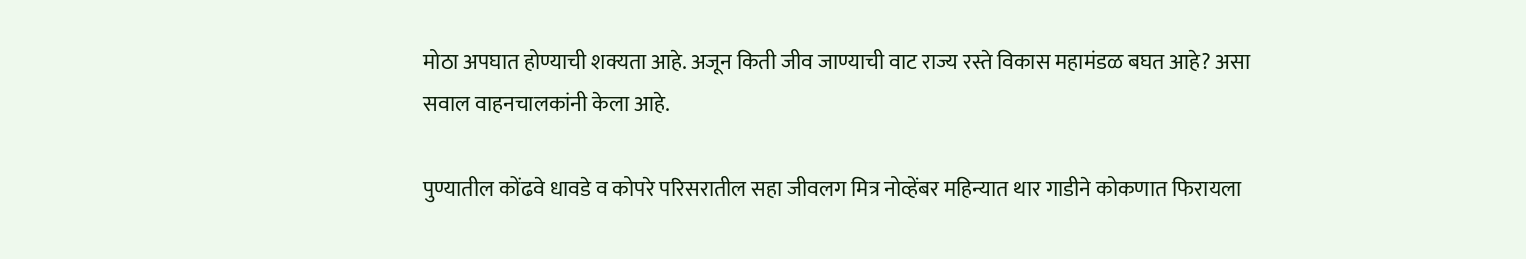मोठा अपघात होण्याची शक्यता आहे. अजून किती जीव जाण्याची वाट राज्य रस्ते विकास महामंडळ बघत आहे? असा सवाल वाहनचालकांनी केला आहे.

पुण्यातील कोंढवे धावडे व कोपरे परिसरातील सहा जीवलग मित्र नोव्हेंबर महिन्यात थार गाडीने कोकणात फिरायला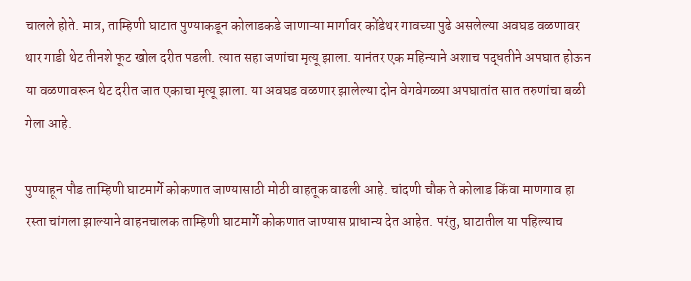चालले होते. मात्र, ताम्हिणी घाटात पुण्याकडून कोलाडकडे जाणाऱ्या मार्गावर कोंडेथर गावच्या पुढे असलेल्या अवघड वळणावर थार गाडी थेट तीनशे फूट खोल दरीत पडली. त्यात सहा जणांचा मृत्यू झाला. यानंतर एक महिन्याने अशाच पद्धतीने अपघात होऊन या वळणावरून थेट दरीत जात एकाचा मृत्यू झाला. या अवघड वळणार झालेल्या दोन वेगवेगळ्या अपघातांत सात तरुणांचा बळी गेला आहे.

पुण्याहून पौड ताम्हिणी घाटमार्गे कोकणात जाण्यासाठी मोठी वाहतूक वाढली आहे. चांदणी चौक ते कोलाड किंवा माणगाव हा रस्ता चांगला झाल्याने वाहनचालक ताम्हिणी घाटमार्गे कोकणात जाण्यास प्राधान्य देत आहेत. परंतु, घाटातील या पहिल्याच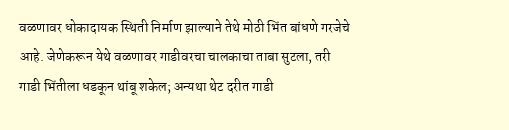वळणावर धोकादायक स्थिती निर्माण झाल्याने तेथे मोठी भिंत बांधणे गरजेचे आहे. जेणेकरून येथे वळणावर गाडीवरचा चालकाचा ताबा सुटला, तरी गाडी भिंतीला धडकून थांबू शकेल; अन्यथा थेट दरीत गाडी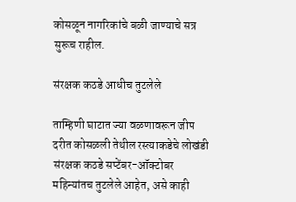कोसळून नागरिकांचे बळी जाण्याचे सत्र सुरूच राहील.

संरक्षक कठडे आधीच तुटलेले

ताम्हिणी घाटात ज्या वळणावरून जीप दरीत कोसळली तेथील रस्त्याकडेचे लोखंडी संरक्षक कठडे सप्टेंबर-ऑक्टोबर महिन्यांतच तुटलेले आहेत, असे काही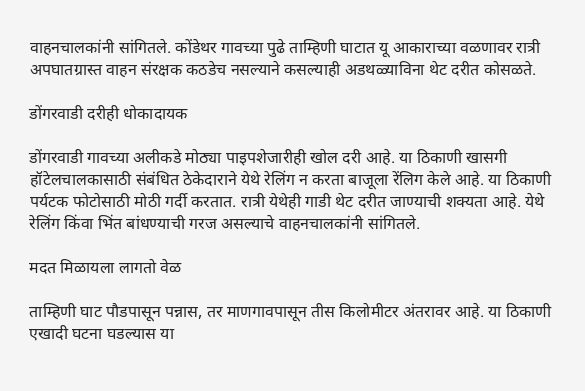वाहनचालकांनी सांगितले. कोंडेथर गावच्या पुढे ताम्हिणी घाटात यू आकाराच्या वळणावर रात्री अपघातग्रास्त वाहन संरक्षक कठडेच नसल्याने कसल्याही अडथळ्याविना थेट दरीत कोसळते.

डोंगरवाडी दरीही धोकादायक

डोंगरवाडी गावच्या अलीकडे मोठ्या पाइपशेजारीही खोल दरी आहे. या ठिकाणी खासगी हॉटेलचालकासाठी संबंधित ठेकेदाराने येथे रेलिंग न करता बाजूला रेंलिग केले आहे. या ठिकाणी पर्यटक फोटोसाठी मोठी गर्दी करतात. रात्री येथेही गाडी थेट दरीत जाण्याची शक्यता आहे. येथे रेलिंग किंवा भिंत बांधण्याची गरज असल्याचे वाहनचालकांनी सांगितले.

मदत मिळायला लागतो वेळ

ताम्हिणी घाट पौडपासून पन्नास, तर माणगावपासून तीस किलोमीटर अंतरावर आहे. या ठिकाणी एखादी घटना घडल्यास या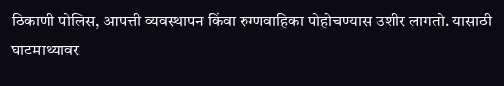ठिकाणी पोलिस, आपत्ती व्यवस्थापन किंवा रुग्णवाहिका पोहोचण्यास उशीर लागतो. यासाठी घाटमाथ्यावर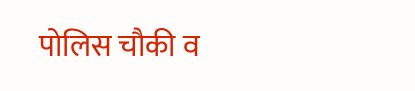पोलिस चौकी व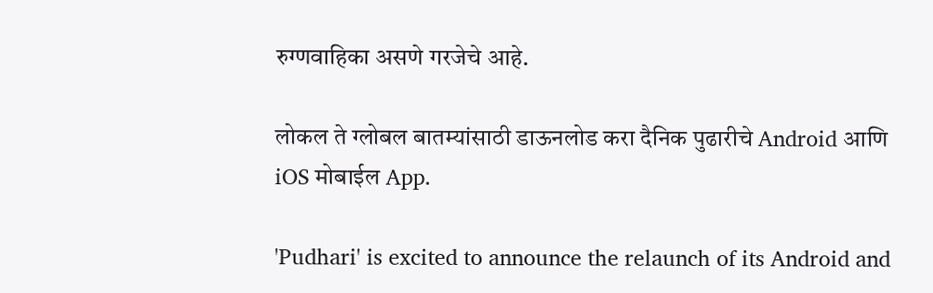रुग्णवाहिका असणे गरजेचे आहे.

लोकल ते ग्लोबल बातम्यांसाठी डाऊनलोड करा दैनिक पुढारीचे Android आणि iOS मोबाईल App.

'Pudhari' is excited to announce the relaunch of its Android and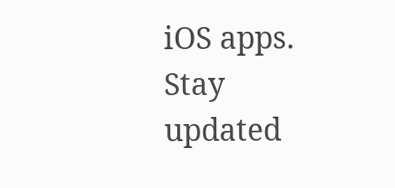iOS apps. Stay updated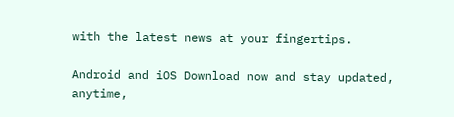with the latest news at your fingertips.

Android and iOS Download now and stay updated, anytime,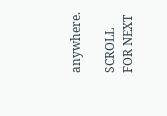anywhere.

SCROLL FOR NEXT